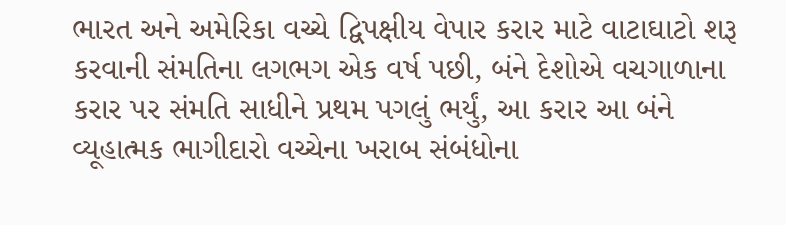ભારત અને અમેરિકા વચ્ચે દ્વિપક્ષીય વેપાર કરાર માટે વાટાઘાટો શરૂ કરવાની સંમતિના લગભગ એક વર્ષ પછી, બંને દેશોએ વચગાળાના કરાર પર સંમતિ સાધીને પ્રથમ પગલું ભર્યું, આ કરાર આ બંને વ્યૂહાત્મક ભાગીદારો વચ્ચેના ખરાબ સંબંધોના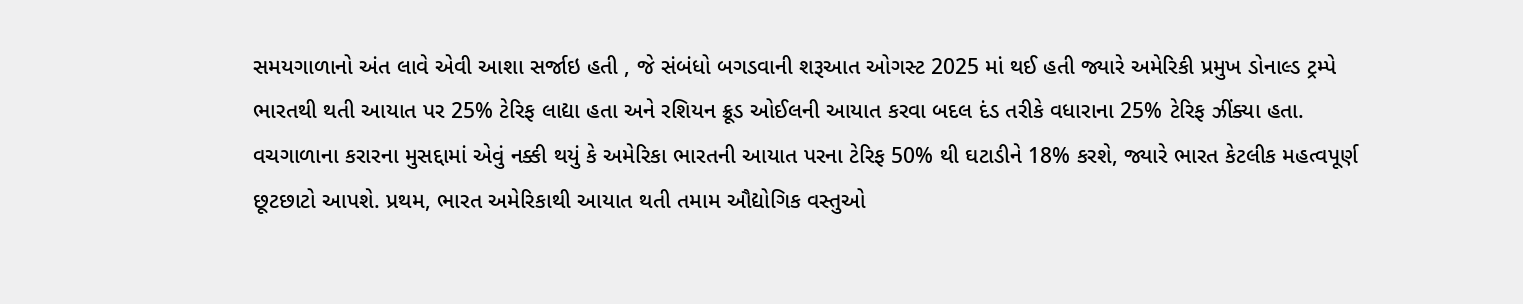સમયગાળાનો અંત લાવે એવી આશા સર્જાઇ હતી , જે સંબંધો બગડવાની શરૂઆત ઓગસ્ટ 2025 માં થઈ હતી જ્યારે અમેરિકી પ્રમુખ ડોનાલ્ડ ટ્રમ્પે ભારતથી થતી આયાત પર 25% ટેરિફ લાદ્યા હતા અને રશિયન ક્રૂડ ઓઈલની આયાત કરવા બદલ દંડ તરીકે વધારાના 25% ટેરિફ ઝીંક્યા હતા.
વચગાળાના કરારના મુસદ્દામાં એવું નક્કી થયું કે અમેરિકા ભારતની આયાત પરના ટેરિફ 50% થી ઘટાડીને 18% કરશે, જ્યારે ભારત કેટલીક મહત્વપૂર્ણ છૂટછાટો આપશે. પ્રથમ, ભારત અમેરિકાથી આયાત થતી તમામ ઔદ્યોગિક વસ્તુઓ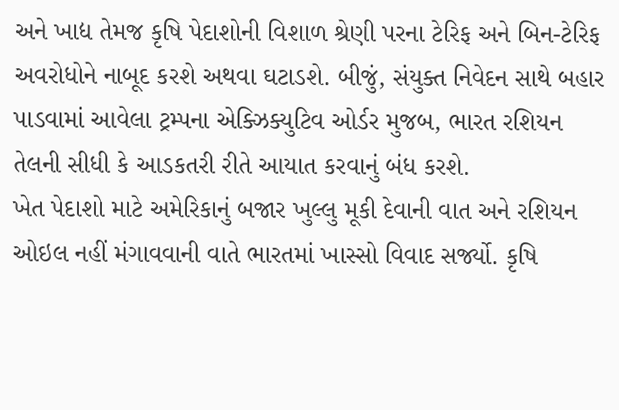અને ખાદ્ય તેમજ કૃષિ પેદાશોની વિશાળ શ્રેણી પરના ટેરિફ અને બિન-ટેરિફ અવરોધોને નાબૂદ કરશે અથવા ઘટાડશે. બીજું, સંયુક્ત નિવેદન સાથે બહાર પાડવામાં આવેલા ટ્રમ્પના એક્ઝિક્યુટિવ ઓર્ડર મુજબ, ભારત રશિયન તેલની સીધી કે આડકતરી રીતે આયાત કરવાનું બંધ કરશે.
ખેત પેદાશો માટે અમેરિકાનું બજાર ખુલ્લુ મૂકી દેવાની વાત અને રશિયન ઓઇલ નહીં મંગાવવાની વાતે ભારતમાં ખાસ્સો વિવાદ સર્જ્યો. કૃષિ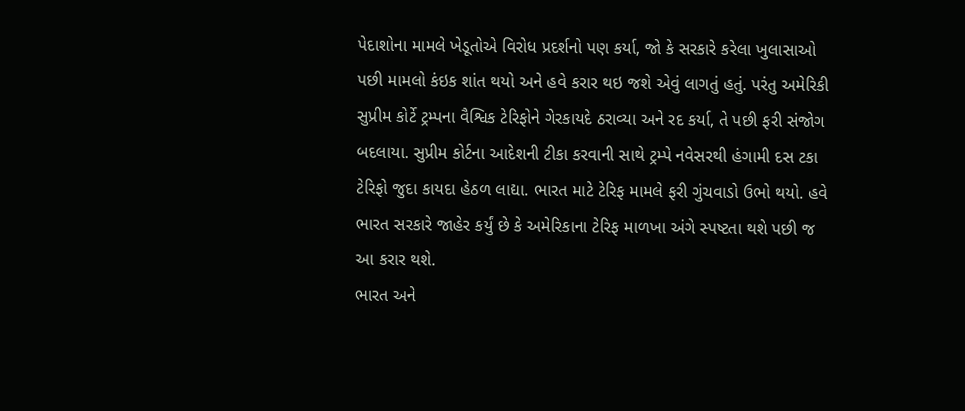પેદાશોના મામલે ખેડૂતોએ વિરોધ પ્રદર્શનો પણ કર્યા, જો કે સરકારે કરેલા ખુલાસાઓ પછી મામલો કંઇક શાંત થયો અને હવે કરાર થઇ જશે એવું લાગતું હતું. પરંતુ અમેરિકી સુપ્રીમ કોર્ટે ટ્રમ્પના વૈશ્વિક ટેરિફોને ગેરકાયદે ઠરાવ્યા અને રદ કર્યા, તે પછી ફરી સંજોગ બદલાયા. સુપ્રીમ કોર્ટના આદેશની ટીકા કરવાની સાથે ટ્રમ્પે નવેસરથી હંગામી દસ ટકા ટેરિફો જુદા કાયદા હેઠળ લાદ્યા. ભારત માટે ટેરિફ મામલે ફરી ગુંચવાડો ઉભો થયો. હવે ભારત સરકારે જાહેર કર્યું છે કે અમેરિકાના ટેરિફ માળખા અંગે સ્પષ્ટતા થશે પછી જ આ કરાર થશે.
ભારત અને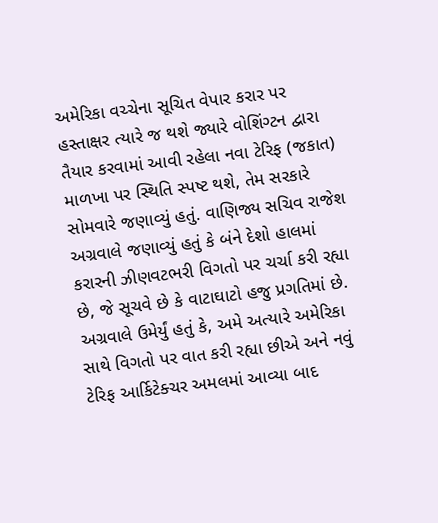અમેરિકા વચ્ચેના સૂચિત વેપાર કરાર પર હસ્તાક્ષર ત્યારે જ થશે જ્યારે વોશિંગ્ટન દ્વારા તૈયાર કરવામાં આવી રહેલા નવા ટેરિફ (જકાત) માળખા પર સ્થિતિ સ્પષ્ટ થશે, તેમ સરકારે સોમવારે જણાવ્યું હતું. વાણિજ્ય સચિવ રાજેશ અગ્રવાલે જણાવ્યું હતું કે બંને દેશો હાલમાં કરારની ઝીણવટભરી વિગતો પર ચર્ચા કરી રહ્યા છે, જે સૂચવે છે કે વાટાઘાટો હજુ પ્રગતિમાં છે. અગ્રવાલે ઉમેર્યું હતું કે, અમે અત્યારે અમેરિકા સાથે વિગતો પર વાત કરી રહ્યા છીએ અને નવું ટેરિફ આર્કિટેક્ચર અમલમાં આવ્યા બાદ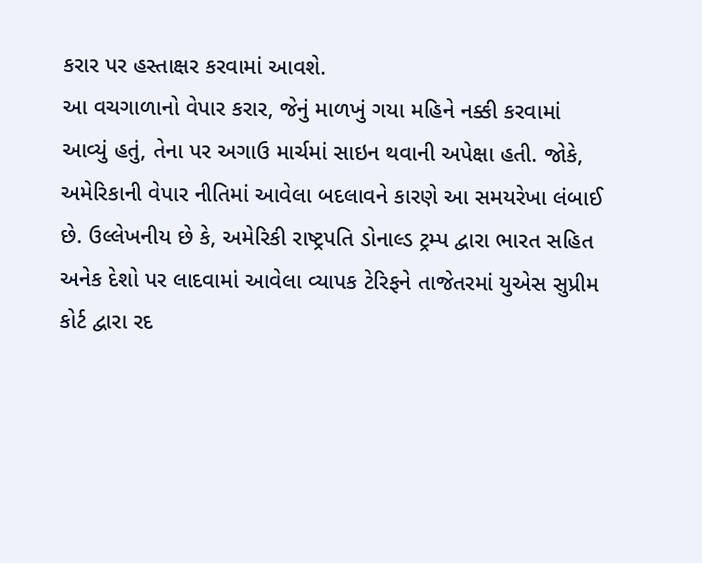કરાર પર હસ્તાક્ષર કરવામાં આવશે.
આ વચગાળાનો વેપાર કરાર, જેનું માળખું ગયા મહિને નક્કી કરવામાં આવ્યું હતું, તેના પર અગાઉ માર્ચમાં સાઇન થવાની અપેક્ષા હતી. જોકે, અમેરિકાની વેપાર નીતિમાં આવેલા બદલાવને કારણે આ સમયરેખા લંબાઈ છે. ઉલ્લેખનીય છે કે, અમેરિકી રાષ્ટ્રપતિ ડોનાલ્ડ ટ્રમ્પ દ્વારા ભારત સહિત અનેક દેશો પર લાદવામાં આવેલા વ્યાપક ટેરિફને તાજેતરમાં યુએસ સુપ્રીમ કોર્ટ દ્વારા રદ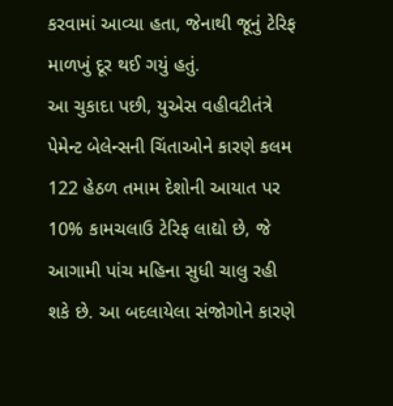કરવામાં આવ્યા હતા, જેનાથી જૂનું ટેરિફ માળખું દૂર થઈ ગયું હતું.
આ ચુકાદા પછી, યુએસ વહીવટીતંત્રે પેમેન્ટ બેલેન્સની ચિંતાઓને કારણે કલમ 122 હેઠળ તમામ દેશોની આયાત પર 10% કામચલાઉ ટેરિફ લાદ્યો છે, જે આગામી પાંચ મહિના સુધી ચાલુ રહી શકે છે. આ બદલાયેલા સંજોગોને કારણે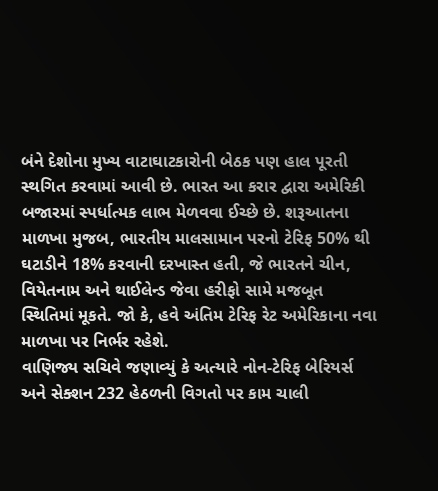બંને દેશોના મુખ્ય વાટાઘાટકારોની બેઠક પણ હાલ પૂરતી સ્થગિત કરવામાં આવી છે. ભારત આ કરાર દ્વારા અમેરિકી બજારમાં સ્પર્ધાત્મક લાભ મેળવવા ઈચ્છે છે. શરૂઆતના માળખા મુજબ, ભારતીય માલસામાન પરનો ટેરિફ 50% થી ઘટાડીને 18% કરવાની દરખાસ્ત હતી, જે ભારતને ચીન, વિયેતનામ અને થાઈલેન્ડ જેવા હરીફો સામે મજબૂત સ્થિતિમાં મૂકતે. જો કે, હવે અંતિમ ટેરિફ રેટ અમેરિકાના નવા માળખા પર નિર્ભર રહેશે.
વાણિજ્ય સચિવે જણાવ્યું કે અત્યારે નોન-ટેરિફ બેરિયર્સ અને સેક્શન 232 હેઠળની વિગતો પર કામ ચાલી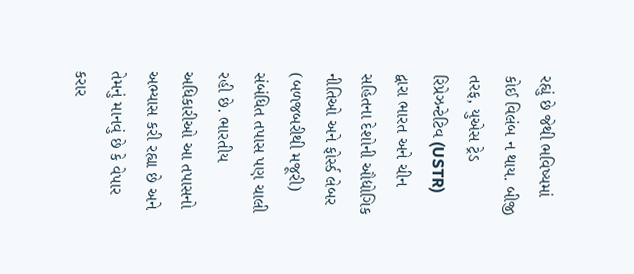રહ્યું છે જેથી ભવિષ્યમાં કોઈ વિલંબ ન થાય. બીજી તરફ, યુએસ ટ્રેડ રિપ્રેઝન્ટેટિવ (USTR) દ્વારા ભારત અને ચીન સહિતના દેશોની ઔદ્યોગિક નીતિઓ અને ફોર્સ્ડ લેબર (બળજબરીથી મજૂરી) સંબંધિત તપાસ પણ ચાલી રહી છે. ભારતીય અધિકારીઓ આ તપાસનો અભ્યાસ કરી રહ્યા છે અને તેમનું માનવું છે કે વેપાર કરાર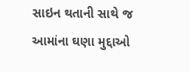સાઇન થતાની સાથે જ આમાંના ઘણા મુદ્દાઓ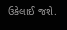ઉકેલાઈ જશે.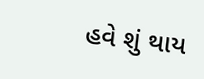હવે શું થાય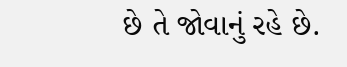છે તે જોવાનું રહે છે.